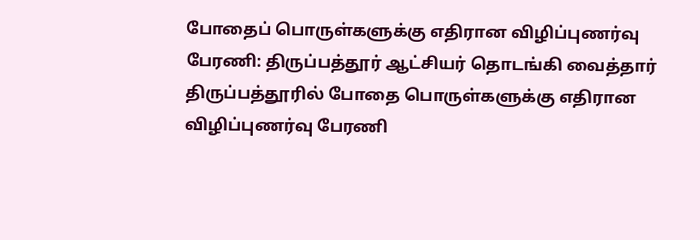போதைப் பொருள்களுக்கு எதிரான விழிப்புணர்வு பேரணி: திருப்பத்தூர் ஆட்சியர் தொடங்கி வைத்தார்
திருப்பத்தூரில் போதை பொருள்களுக்கு எதிரான விழிப்புணர்வு பேரணி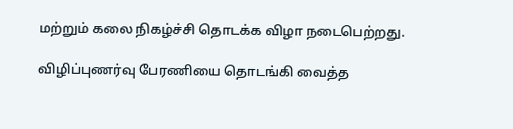மற்றும் கலை நிகழ்ச்சி தொடக்க விழா நடைபெற்றது.

விழிப்புணர்வு பேரணியை தொடங்கி வைத்த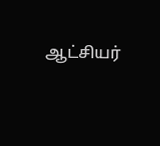ஆட்சியர்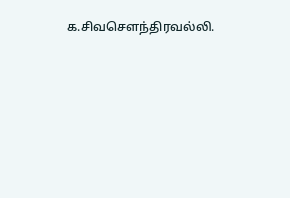க.சிவசெளந்திரவல்லி.